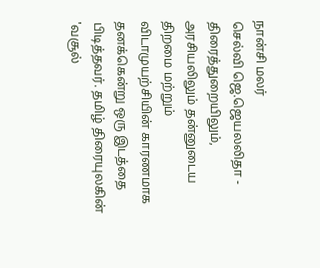நான்சி மலர்
செல்வி ஜெ.ஜெயலலிதா - திரைத்துறையிலும், அரசியலிலும் தன்னுடைய திறமை மற்றும் விடாமுயற்சியின் காரணமாக தனக்கென்று ஒரு இடத்தை பிடித்தவர். தமிழ் திரையுலகின் 'வசூல்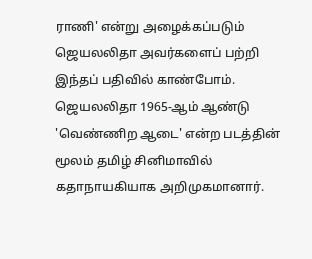ராணி' என்று அழைக்கப்படும் ஜெயலலிதா அவர்களைப் பற்றி இந்தப் பதிவில் காண்போம்.
ஜெயலலிதா 1965-ஆம் ஆண்டு 'வெண்ணிற ஆடை' என்ற படத்தின் மூலம் தமிழ் சினிமாவில் கதாநாயகியாக அறிமுகமானார்.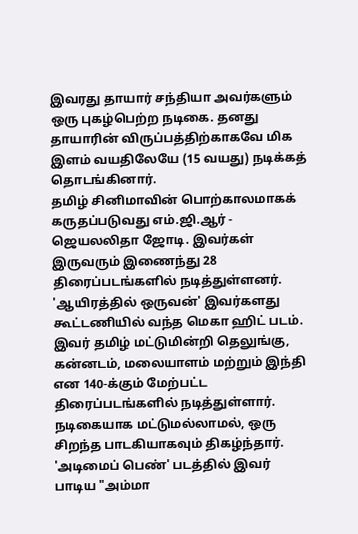இவரது தாயார் சந்தியா அவர்களும் ஒரு புகழ்பெற்ற நடிகை. தனது தாயாரின் விருப்பத்திற்காகவே மிக இளம் வயதிலேயே (15 வயது) நடிக்கத் தொடங்கினார்.
தமிழ் சினிமாவின் பொற்காலமாகக் கருதப்படுவது எம்.ஜி.ஆர் - ஜெயலலிதா ஜோடி. இவர்கள் இருவரும் இணைந்து 28 திரைப்படங்களில் நடித்துள்ளனர். 'ஆயிரத்தில் ஒருவன்' இவர்களது கூட்டணியில் வந்த மெகா ஹிட் படம்.
இவர் தமிழ் மட்டுமின்றி தெலுங்கு, கன்னடம், மலையாளம் மற்றும் இந்தி என 140-க்கும் மேற்பட்ட திரைப்படங்களில் நடித்துள்ளார்.
நடிகையாக மட்டுமல்லாமல், ஒரு சிறந்த பாடகியாகவும் திகழ்ந்தார். 'அடிமைப் பெண்' படத்தில் இவர் பாடிய "அம்மா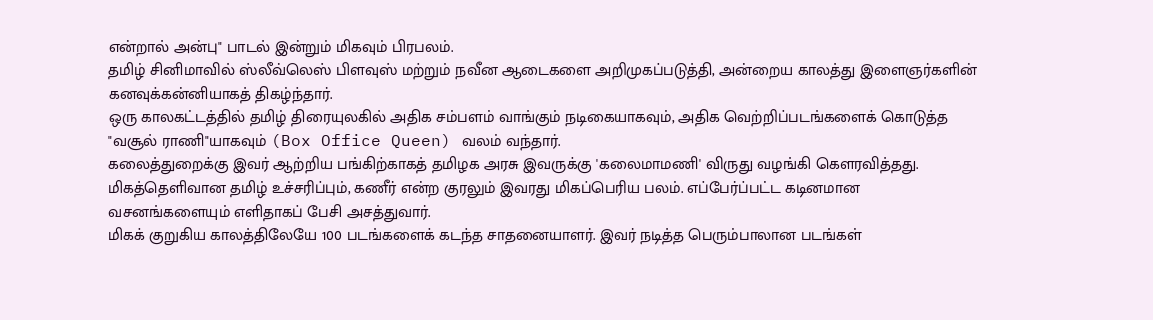என்றால் அன்பு" பாடல் இன்றும் மிகவும் பிரபலம்.
தமிழ் சினிமாவில் ஸ்லீவ்லெஸ் பிளவுஸ் மற்றும் நவீன ஆடைகளை அறிமுகப்படுத்தி, அன்றைய காலத்து இளைஞர்களின் கனவுக்கன்னியாகத் திகழ்ந்தார்.
ஒரு காலகட்டத்தில் தமிழ் திரையுலகில் அதிக சம்பளம் வாங்கும் நடிகையாகவும், அதிக வெற்றிப்படங்களைக் கொடுத்த "வசூல் ராணி"யாகவும் (Box Office Queen) வலம் வந்தார்.
கலைத்துறைக்கு இவர் ஆற்றிய பங்கிற்காகத் தமிழக அரசு இவருக்கு 'கலைமாமணி' விருது வழங்கி கௌரவித்தது.
மிகத்தெளிவான தமிழ் உச்சரிப்பும், கணீர் என்ற குரலும் இவரது மிகப்பெரிய பலம். எப்பேர்ப்பட்ட கடினமான வசனங்களையும் எளிதாகப் பேசி அசத்துவார்.
மிகக் குறுகிய காலத்திலேயே 100 படங்களைக் கடந்த சாதனையாளர். இவர் நடித்த பெரும்பாலான படங்கள்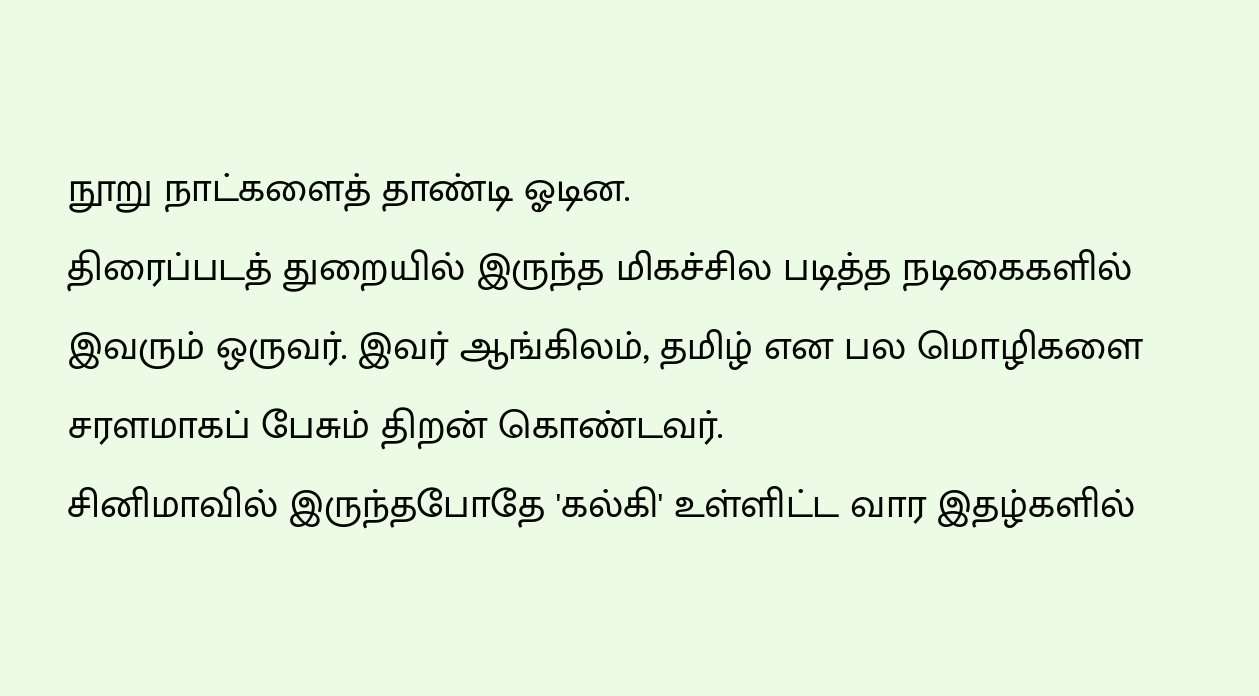நூறு நாட்களைத் தாண்டி ஓடின.
திரைப்படத் துறையில் இருந்த மிகச்சில படித்த நடிகைகளில் இவரும் ஒருவர். இவர் ஆங்கிலம், தமிழ் என பல மொழிகளை சரளமாகப் பேசும் திறன் கொண்டவர்.
சினிமாவில் இருந்தபோதே 'கல்கி' உள்ளிட்ட வார இதழ்களில்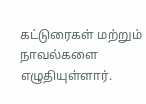கட்டுரைகள் மற்றும் நாவல்களை எழுதியுள்ளார்.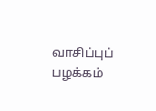வாசிப்புப் பழக்கம்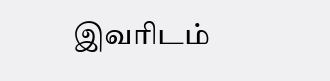இவரிடம்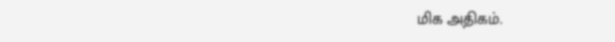மிக அதிகம்.